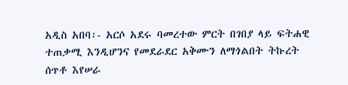አዲስ አበባ፡- አርሶ አደሩ ባመረተው ምርት በገበያ ላይ ፍትሐዊ ተጠቃሚ እንዲሆንና የመደራደር አቅሙን ለማጎልበት ትኩረት ሰጥቶ እየሠራ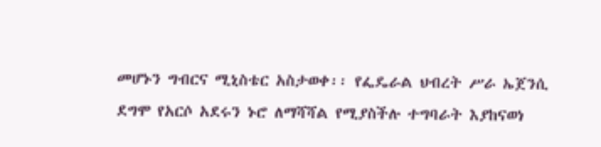መሆኑን ግብርና ሚኒስቴር አስታወቀ፡፡ የፌዴራል ህብረት ሥራ ኤጀንሲ ደግሞ የአርሶ አደሩን ኑሮ ለማሻሻል የሚያስችሉ ተግባራት እያከናወነ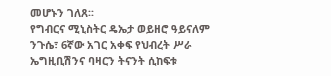መሆኑን ገለጸ፡፡
የግብርና ሚኒስትር ዴኤታ ወይዘሮ ዓይናለም ንጉሴ፣ 6ኛው አገር አቀፍ የህብረት ሥራ ኤግዚቢሽንና ባዛርን ትናንት ሲከፍቱ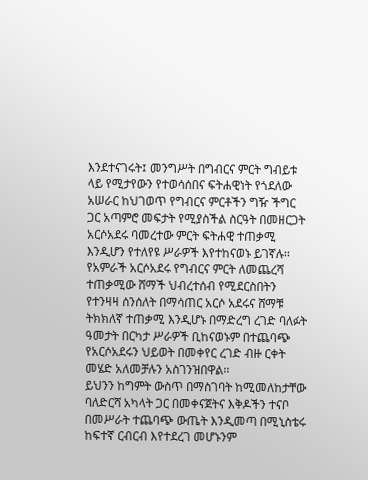እንደተናገሩት፤ መንግሥት በግብርና ምርት ግብይቱ ላይ የሚታየውን የተወሳሰበና ፍትሐዊነት የጎደለው አሠራር ከህገወጥ የግብርና ምርቶችን ግዥ ችግር ጋር አጣምሮ መፍታት የሚያስችል ስርዓት በመዘርጋት አርሶአደሩ ባመረተው ምርት ፍትሐዊ ተጠቃሚ እንዲሆን የተለየዩ ሥራዎች እየተከናወኑ ይገኛሉ፡፡
የአምራች አርሶአደሩ የግብርና ምርት ለመጨረሻ ተጠቃሚው ሸማች ህብረተሰብ የሚደርስበትን የተንዛዛ ሰንሰለት በማሳጠር አርሶ አደሩና ሸማቹ ትክክለኛ ተጠቃሚ እንዲሆኑ በማድረግ ረገድ ባለፉት ዓመታት በርካታ ሥራዎች ቢከናወኑም በተጨባጭ የአርሶአደሩን ህይወት በመቀየር ረገድ ብዙ ርቀት መሄድ አለመቻሉን አስገንዝበዋል፡፡
ይህንን ከግምት ውስጥ በማስገባት ከሚመለከታቸው ባለድርሻ አካላት ጋር በመቀናጀትና እቅዶችን ተናቦ በመሥራት ተጨባጭ ውጤት እንዲመጣ በሚኒስቴሩ ከፍተኛ ርብርብ እየተደረገ መሆኑንም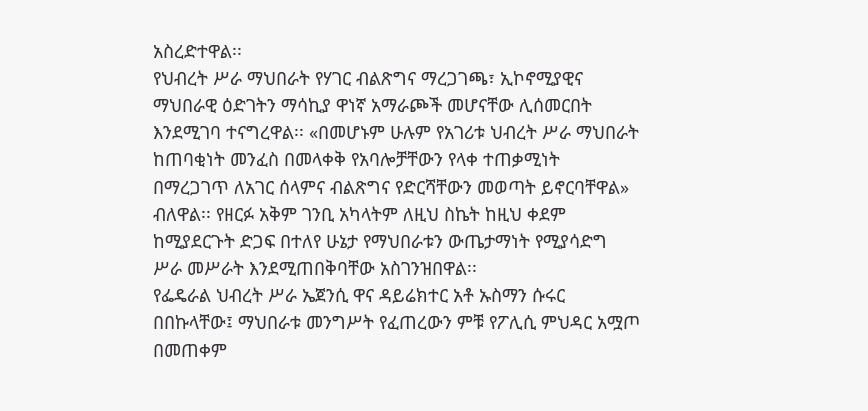አስረድተዋል፡፡
የህብረት ሥራ ማህበራት የሃገር ብልጽግና ማረጋገጫ፣ ኢኮኖሚያዊና ማህበራዊ ዕድገትን ማሳኪያ ዋነኛ አማራጮች መሆናቸው ሊሰመርበት እንደሚገባ ተናግረዋል፡፡ «በመሆኑም ሁሉም የአገሪቱ ህብረት ሥራ ማህበራት ከጠባቂነት መንፈስ በመላቀቅ የአባሎቻቸውን የላቀ ተጠቃሚነት በማረጋገጥ ለአገር ሰላምና ብልጽግና የድርሻቸውን መወጣት ይኖርባቸዋል» ብለዋል፡፡ የዘርፉ አቅም ገንቢ አካላትም ለዚህ ስኬት ከዚህ ቀደም ከሚያደርጉት ድጋፍ በተለየ ሁኔታ የማህበራቱን ውጤታማነት የሚያሳድግ ሥራ መሥራት እንደሚጠበቅባቸው አስገንዝበዋል፡፡
የፌዴራል ህብረት ሥራ ኤጀንሲ ዋና ዳይሬክተር አቶ ኡስማን ሱሩር በበኩላቸው፤ ማህበራቱ መንግሥት የፈጠረውን ምቹ የፖሊሲ ምህዳር አሟጦ በመጠቀም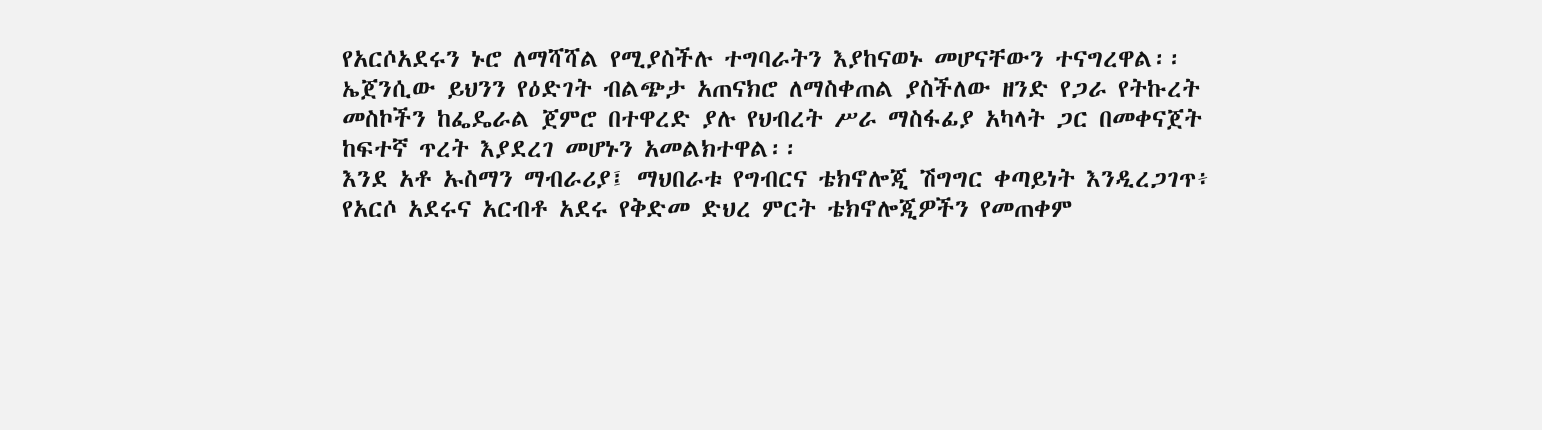የአርሶአደሩን ኑሮ ለማሻሻል የሚያስችሉ ተግባራትን እያከናወኑ መሆናቸውን ተናግረዋል፡፡ ኤጀንሲው ይህንን የዕድገት ብልጭታ አጠናክሮ ለማስቀጠል ያስችለው ዘንድ የጋራ የትኩረት መስኮችን ከፌዴራል ጀምሮ በተዋረድ ያሉ የህብረት ሥራ ማስፋፊያ አካላት ጋር በመቀናጀት ከፍተኛ ጥረት እያደረገ መሆኑን አመልክተዋል፡፡
እንደ አቶ ኡስማን ማብራሪያ፤ ማህበራቱ የግብርና ቴክኖሎጂ ሽግግር ቀጣይነት እንዲረጋገጥ፥ የአርሶ አደሩና አርብቶ አደሩ የቅድመ ድህረ ምርት ቴክኖሎጂዎችን የመጠቀም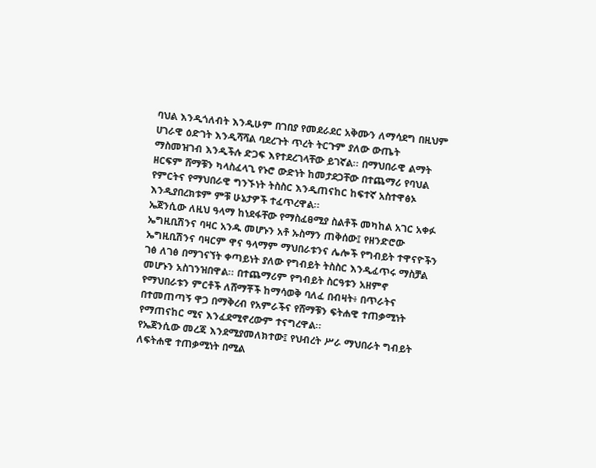ባህል እንዲጎለብት እንዲሁም በገበያ የመደራደር አቅሙን ለማሳደግ በዚህም ሀገራዊ ዕድገት እንዲሻሻል ባደረጉት ጥረት ትርጉም ያለው ውጤት ማስመዝገብ እንዲችሉ ድጋፍ እየተደረገላቸው ይገኛል፡፡ በማህበራዊ ልማት ዘርፍም ሸማቹን ካላስፈላጊ የኑሮ ውድነት ከመታደጋቸው በተጨማሪ የባህል የምርትና የማህበራዊ ግንኙነት ትስስር እንዲጠናከር ከፍተኛ አስተዋፅኦ እንዲያበረክቱም ምቹ ሁኔታዎች ተፈጥረዋል፡፡
ኤጀንሲው ለዚህ ዓላማ ከነደፋቸው የማስፈፀሚያ ስልቶች መካከል አገር አቀፉ ኤግዚቢሽንና ባዛር አንዱ መሆኑን አቶ ኡስማን ጠቅሰው፤ የዘንድሮው ኤግዚቢሽንና ባዛርም ዋና ዓላማም ማህበራቱንና ሌሎች የግብይት ተዋናዮችን ገፅ ለገፅ በማገናኘት ቀጣይነት ያለው የግብይት ትስስር እንዲፈጥሩ ማስቻል መሆኑን አስገንዝበዋል፡፡ በተጨማሪም የግብይት ስርዓቱን አዘምኖ የማህበራቱን ምርቶች ለሸማቾች ከማሳወቅ ባለፈ በብዛት፥ በጥራትና በተመጠጣኝ ዋጋ በማቅረብ የአምራችና የሸማቹን ፍትሐዊ ተጠቃሚነት የማጠናከር ሚና እንፈደሚኖረውም ተናግረዋል፡፡
የኤጀንሲው መረጃ እንደሚያመለክተው፤ የህብረት ሥራ ማህበራት ግብይት ለፍትሐዊ ተጠቃሚነት በሚል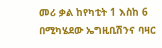መሪ ቃል ከየካቲት 1 እስከ 6 በሚካሄደው ኤግዚቢሽንና ባዛር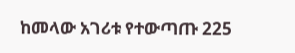ከመላው አገሪቱ የተውጣጡ 225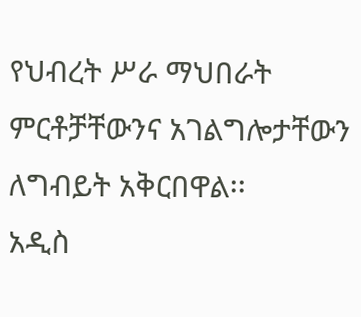የህብረት ሥራ ማህበራት ምርቶቻቸውንና አገልግሎታቸውን ለግብይት አቅርበዋል፡፡
አዲስ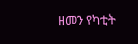ዘመን የካቲት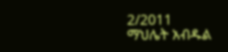2/2011
ማህሌት አብዱል